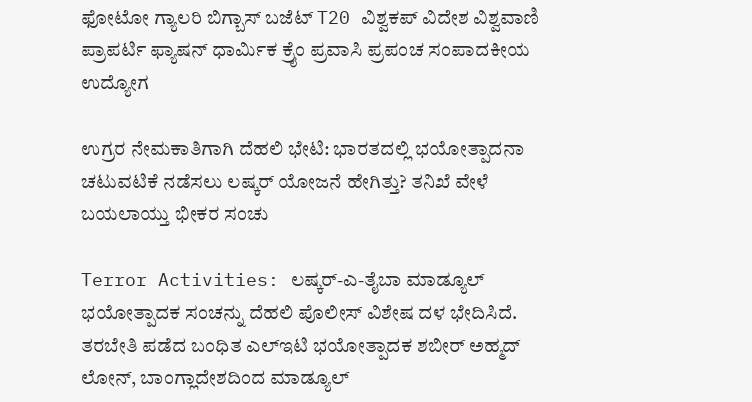ಫೋಟೋ ಗ್ಯಾಲರಿ ಬಿಗ್ಬಾಸ್ ಬಜೆಟ್ T20 ವಿಶ್ವಕಪ್ ವಿದೇಶ ವಿಶ್ವವಾಣಿ ಪ್ರಾಪರ್ಟಿ ಫ್ಯಾಷನ್ ಧಾರ್ಮಿಕ ಕ್ರೈಂ ಪ್ರವಾಸಿ ಪ್ರಪಂಚ ಸಂಪಾದಕೀಯ ಉದ್ಯೋಗ

ಉಗ್ರರ ನೇಮಕಾತಿಗಾಗಿ ದೆಹಲಿ ಭೇಟಿ: ಭಾರತದಲ್ಲಿ ಭಯೋತ್ಪಾದನಾ ಚಟುವಟಿಕೆ ನಡೆಸಲು ಲಷ್ಕರ್ ಯೋಜನೆ ಹೇಗಿತ್ತು? ತನಿಖೆ ವೇಳೆ ಬಯಲಾಯ್ತು ಭೀಕರ ಸಂಚು

Terror Activities: ಲಷ್ಕರ್-ಎ-ತೈಬಾ ಮಾಡ್ಯೂಲ್ ಭಯೋತ್ಪಾದಕ ಸಂಚನ್ನು ದೆಹಲಿ ಪೊಲೀಸ್ ವಿಶೇಷ ದಳ ಭೇದಿಸಿದೆ. ತರಬೇತಿ ಪಡೆದ ಬಂಧಿತ ಎಲ್‌ಇಟಿ ಭಯೋತ್ಪಾದಕ ಶಬೀರ್ ಅಹ್ಮದ್ ಲೋನ್, ಬಾಂಗ್ಲಾದೇಶದಿಂದ ಮಾಡ್ಯೂಲ್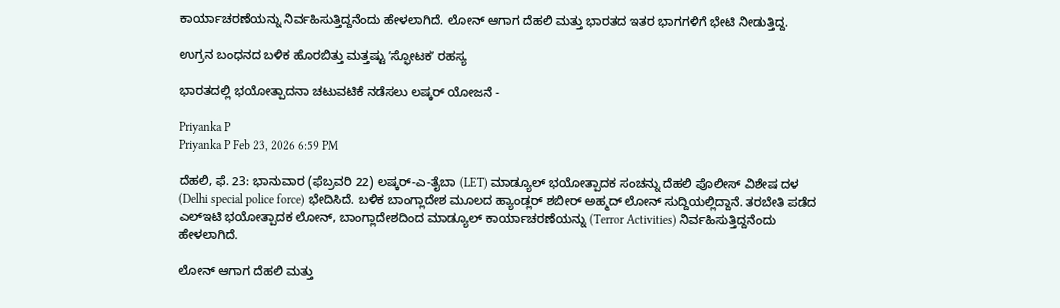ಕಾರ್ಯಾಚರಣೆಯನ್ನು ನಿರ್ವಹಿಸುತ್ತಿದ್ದನೆಂದು ಹೇಳಲಾಗಿದೆ. ಲೋನ್ ಆಗಾಗ ದೆಹಲಿ ಮತ್ತು ಭಾರತದ ಇತರ ಭಾಗಗಳಿಗೆ ಭೇಟಿ ನೀಡುತ್ತಿದ್ದ.

ಉಗ್ರನ ಬಂಧನದ ಬಳಿಕ ಹೊರಬಿತ್ತು ಮತ್ತಷ್ಟು ʼಸ್ಫೋಟಕʼ ರಹಸ್ಯ

ಭಾರತದಲ್ಲಿ ಭಯೋತ್ಪಾದನಾ ಚಟುವಟಿಕೆ ನಡೆಸಲು ಲಷ್ಕರ್ ಯೋಜನೆ -

Priyanka P
Priyanka P Feb 23, 2026 6:59 PM

ದೆಹಲಿ, ಫೆ. 23: ಭಾನುವಾರ (ಫೆಬ್ರವರಿ 22) ಲಷ್ಕರ್-ಎ-ತೈಬಾ (LET) ಮಾಡ್ಯೂಲ್ ಭಯೋತ್ಪಾದಕ ಸಂಚನ್ನು ದೆಹಲಿ ಪೊಲೀಸ್ ವಿಶೇಷ ದಳ (Delhi special police force) ಭೇದಿಸಿದೆ. ಬಳಿಕ ಬಾಂಗ್ಲಾದೇಶ ಮೂಲದ ಹ್ಯಾಂಡ್ಲರ್ ಶಬೀರ್ ಅಹ್ಮದ್ ಲೋನ್ ಸುದ್ದಿಯಲ್ಲಿದ್ದಾನೆ. ತರಬೇತಿ ಪಡೆದ ಎಲ್‌ಇಟಿ ಭಯೋತ್ಪಾದಕ ಲೋನ್, ಬಾಂಗ್ಲಾದೇಶದಿಂದ ಮಾಡ್ಯೂಲ್ ಕಾರ್ಯಾಚರಣೆಯನ್ನು (Terror Activities) ನಿರ್ವಹಿಸುತ್ತಿದ್ದನೆಂದು ಹೇಳಲಾಗಿದೆ.

ಲೋನ್ ಆಗಾಗ ದೆಹಲಿ ಮತ್ತು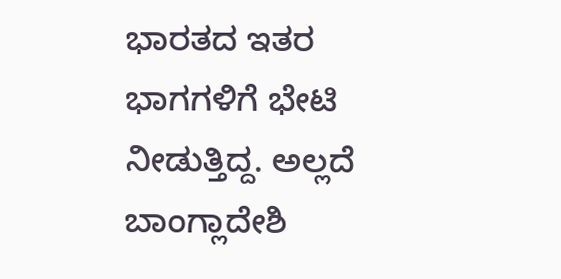ಭಾರತದ ಇತರ ಭಾಗಗಳಿಗೆ ಭೇಟಿ ನೀಡುತ್ತಿದ್ದ. ಅಲ್ಲದೆ ಬಾಂಗ್ಲಾದೇಶಿ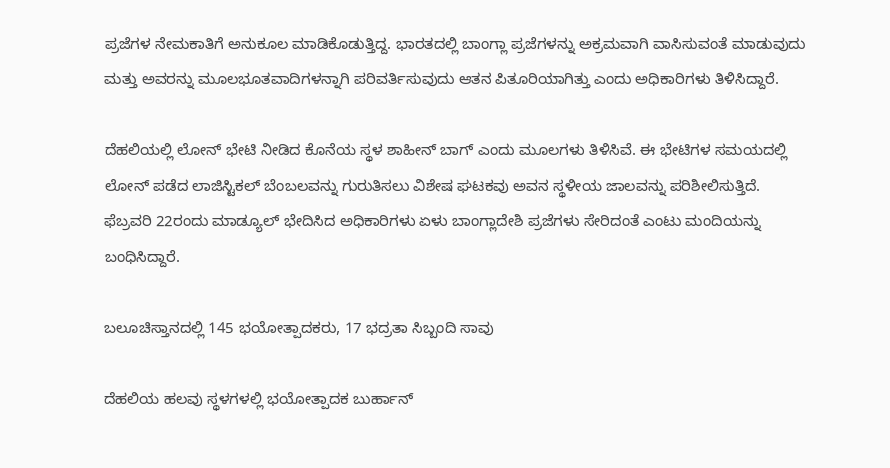ಪ್ರಜೆಗಳ ನೇಮಕಾತಿಗೆ ಅನುಕೂಲ ಮಾಡಿಕೊಡುತ್ತಿದ್ದ. ಭಾರತದಲ್ಲಿ ಬಾಂಗ್ಲಾ ಪ್ರಜೆಗಳನ್ನು ಅಕ್ರಮವಾಗಿ ವಾಸಿಸುವಂತೆ ಮಾಡುವುದು ಮತ್ತು ಅವರನ್ನು ಮೂಲಭೂತವಾದಿಗಳನ್ನಾಗಿ ಪರಿವರ್ತಿಸುವುದು ಆತನ ಪಿತೂರಿಯಾಗಿತ್ತು ಎಂದು ಅಧಿಕಾರಿಗಳು ತಿಳಿಸಿದ್ದಾರೆ.

ದೆಹಲಿಯಲ್ಲಿ ಲೋನ್ ಭೇಟಿ ನೀಡಿದ ಕೊನೆಯ ಸ್ಥಳ ಶಾಹೀನ್ ಬಾಗ್ ಎಂದು ಮೂಲಗಳು ತಿಳಿಸಿವೆ. ಈ ಭೇಟಿಗಳ ಸಮಯದಲ್ಲಿ ಲೋನ್ ಪಡೆದ ಲಾಜಿಸ್ಟಿಕಲ್ ಬೆಂಬಲವನ್ನು ಗುರುತಿಸಲು ವಿಶೇಷ ಘಟಕವು ಅವನ ಸ್ಥಳೀಯ ಜಾಲವನ್ನು ಪರಿಶೀಲಿಸುತ್ತಿದೆ. ಫೆಬ್ರವರಿ 22ರಂದು ಮಾಡ್ಯೂಲ್ ಭೇದಿಸಿದ ಅಧಿಕಾರಿಗಳು ಏಳು ಬಾಂಗ್ಲಾದೇಶಿ ಪ್ರಜೆಗಳು ಸೇರಿದಂತೆ ಎಂಟು ಮಂದಿಯನ್ನು ಬಂಧಿಸಿದ್ದಾರೆ.

ಬಲೂಚಿಸ್ತಾನದಲ್ಲಿ 145 ಭಯೋತ್ಪಾದಕರು, 17 ಭದ್ರತಾ ಸಿಬ್ಬಂದಿ ಸಾವು

ದೆಹಲಿಯ ಹಲವು ಸ್ಥಳಗಳಲ್ಲಿ ಭಯೋತ್ಪಾದಕ ಬುರ್ಹಾನ್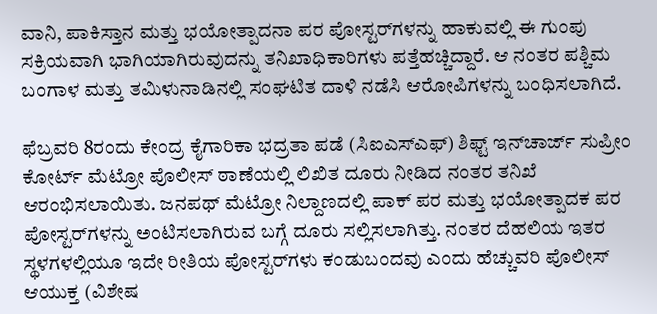ವಾನಿ, ಪಾಕಿಸ್ತಾನ ಮತ್ತು ಭಯೋತ್ಪಾದನಾ ಪರ ಪೋಸ್ಟರ್‌ಗಳನ್ನು ಹಾಕುವಲ್ಲಿ ಈ ಗುಂಪು ಸಕ್ರಿಯವಾಗಿ ಭಾಗಿಯಾಗಿರುವುದನ್ನು ತನಿಖಾಧಿಕಾರಿಗಳು ಪತ್ತೆಹಚ್ಚಿದ್ದಾರೆ. ಆ ನಂತರ ಪಶ್ಚಿಮ ಬಂಗಾಳ ಮತ್ತು ತಮಿಳುನಾಡಿನಲ್ಲಿ ಸಂಘಟಿತ ದಾಳಿ ನಡೆಸಿ ಆರೋಪಿಗಳನ್ನು ಬಂಧಿಸಲಾಗಿದೆ.

ಫೆಬ್ರವರಿ 8ರಂದು ಕೇಂದ್ರ ಕೈಗಾರಿಕಾ ಭದ್ರತಾ ಪಡೆ (ಸಿಐಎಸ್‌ಎಫ್) ಶಿಫ್ಟ್ ಇನ್‌ಚಾರ್ಜ್ ಸುಪ್ರೀಂ ಕೋರ್ಟ್ ಮೆಟ್ರೋ ಪೊಲೀಸ್ ಠಾಣೆಯಲ್ಲಿ ಲಿಖಿತ ದೂರು ನೀಡಿದ ನಂತರ ತನಿಖೆ ಆರಂಭಿಸಲಾಯಿತು. ಜನಪಥ್ ಮೆಟ್ರೋ ನಿಲ್ದಾಣದಲ್ಲಿ ಪಾಕ್ ಪರ ಮತ್ತು ಭಯೋತ್ಪಾದಕ ಪರ ಪೋಸ್ಟರ್‌ಗಳನ್ನು ಅಂಟಿಸಲಾಗಿರುವ ಬಗ್ಗೆ ದೂರು ಸಲ್ಲಿಸಲಾಗಿತ್ತು. ನಂತರ ದೆಹಲಿಯ ಇತರ ಸ್ಥಳಗಳಲ್ಲಿಯೂ ಇದೇ ರೀತಿಯ ಪೋಸ್ಟರ್‌ಗಳು ಕಂಡುಬಂದವು ಎಂದು ಹೆಚ್ಚುವರಿ ಪೊಲೀಸ್ ಆಯುಕ್ತ (ವಿಶೇಷ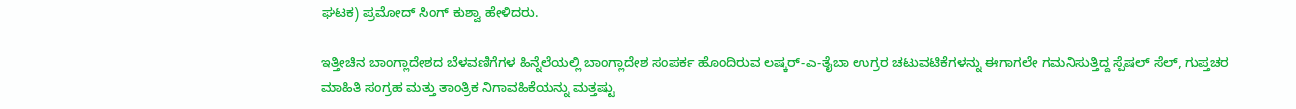ಘಟಕ) ಪ್ರಮೋದ್ ಸಿಂಗ್ ಕುಶ್ವಾ ಹೇಳಿದರು.

ಇತ್ತೀಚಿನ ಬಾಂಗ್ಲಾದೇಶದ ಬೆಳವಣಿಗೆಗಳ ಹಿನ್ನೆಲೆಯಲ್ಲಿ ಬಾಂಗ್ಲಾದೇಶ ಸಂಪರ್ಕ ಹೊಂದಿರುವ ಲಷ್ಕರ್-ಎ-ತೈಬಾ ಉಗ್ರರ ಚಟುವಟಿಕೆಗಳನ್ನು ಈಗಾಗಲೇ ಗಮನಿಸುತ್ತಿದ್ದ ಸ್ಪೆಷಲ್ ಸೆಲ್, ಗುಪ್ತಚರ ಮಾಹಿತಿ ಸಂಗ್ರಹ ಮತ್ತು ತಾಂತ್ರಿಕ ನಿಗಾವಹಿಕೆಯನ್ನು ಮತ್ತಷ್ಟು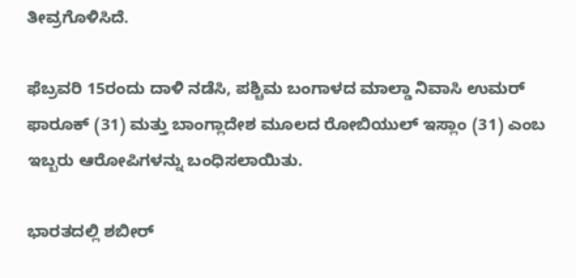ತೀವ್ರಗೊಳಿಸಿದೆ.

ಫೆಬ್ರವರಿ 15ರಂದು ದಾಳಿ ನಡೆಸಿ, ಪಶ್ಚಿಮ ಬಂಗಾಳದ ಮಾಲ್ಡಾ ನಿವಾಸಿ ಉಮರ್ ಫಾರೂಕ್ (31) ಮತ್ತು ಬಾಂಗ್ಲಾದೇಶ ಮೂಲದ ರೋಬಿಯುಲ್ ಇಸ್ಲಾಂ (31) ಎಂಬ ಇಬ್ಬರು ಆರೋಪಿಗಳನ್ನು ಬಂಧಿಸಲಾಯಿತು.

ಭಾರತದಲ್ಲಿ ಶಬೀರ್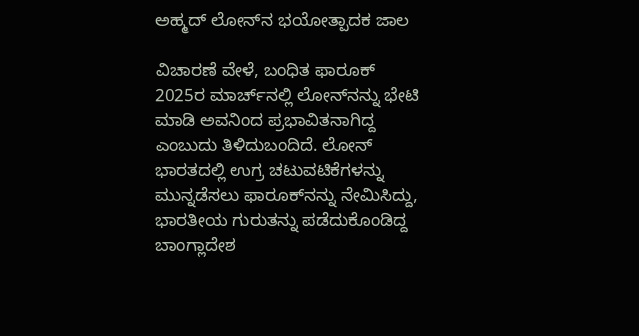ಅಹ್ಮದ್ ಲೋನ್‌ನ ಭಯೋತ್ಪಾದಕ ಜಾಲ

ವಿಚಾರಣೆ ವೇಳೆ, ಬಂಧಿತ ಫಾರೂಕ್ 2025ರ ಮಾರ್ಚ್‌ನಲ್ಲಿ ಲೋನ್‌ನನ್ನು ಭೇಟಿ ಮಾಡಿ ಅವನಿಂದ ಪ್ರಭಾವಿತನಾಗಿದ್ದ ಎಂಬುದು ತಿಳಿದುಬಂದಿದೆ. ಲೋನ್ ಭಾರತದಲ್ಲಿ ಉಗ್ರ ಚಟುವಟಿಕೆಗಳನ್ನು ಮುನ್ನಡೆಸಲು ಫಾರೂಕ್‌ನನ್ನು ನೇಮಿಸಿದ್ದು, ಭಾರತೀಯ ಗುರುತನ್ನು ಪಡೆದುಕೊಂಡಿದ್ದ ಬಾಂಗ್ಲಾದೇಶ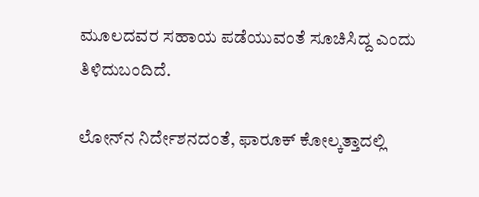ಮೂಲದವರ ಸಹಾಯ ಪಡೆಯುವಂತೆ ಸೂಚಿಸಿದ್ದ ಎಂದು ತಿಳಿದುಬಂದಿದೆ.

ಲೋನ್‌ನ ನಿರ್ದೇಶನದಂತೆ, ಫಾರೂಕ್ ಕೋಲ್ಕತ್ತಾದಲ್ಲಿ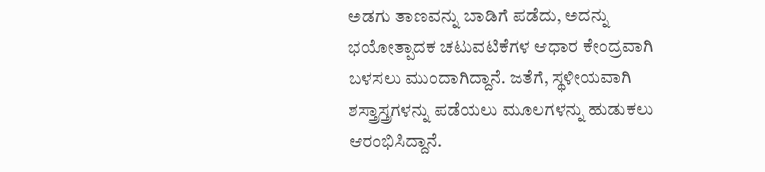ಅಡಗು ತಾಣವನ್ನು ಬಾಡಿಗೆ ಪಡೆದು, ಅದನ್ನು ಭಯೋತ್ಪಾದಕ ಚಟುವಟಿಕೆಗಳ ಆಧಾರ ಕೇಂದ್ರವಾಗಿ ಬಳಸಲು ಮುಂದಾಗಿದ್ದಾನೆ. ಜತೆಗೆ, ಸ್ಥಳೀಯವಾಗಿ ಶಸ್ತ್ರಾಸ್ತ್ರಗಳನ್ನು ಪಡೆಯಲು ಮೂಲಗಳನ್ನು ಹುಡುಕಲು ಆರಂಭಿಸಿದ್ದಾನೆ.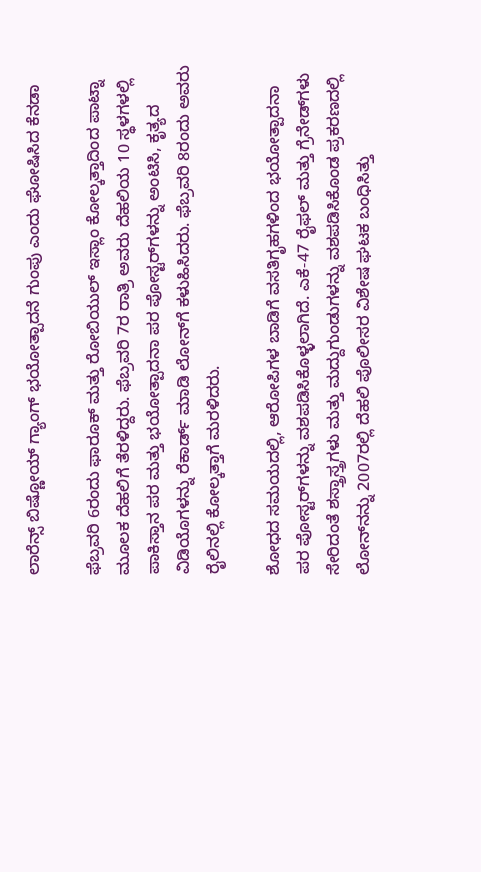ಲಾರೆನ್ಸ್ ಬಿಷ್ಣೋಯ್ ಗ್ಯಾಂಗ್ ಭಯೋತ್ಪಾದನೆ ಗುಂಪು ಎಂದು ಘೋಷಿಸಿದ ಕೆನಡಾ

ಫೆಬ್ರವರಿ 6ರಂದು ಫಾರೂಕ್ ಮತ್ತು ರೋಬಿಯುಲ್ ಇಸ್ಲಾಂ ಕೋಲ್ಕತ್ತಾದಿಂದ ಪಾಟ್ನಾ ಮೂಲಕ ದೆಹಲಿಗೆ ತೆರಳಿದ್ದರು. ಫೆಬ್ರವರಿ 7ರ ರಾತ್ರಿ ಅವರು ದೆಹಲಿಯ 10 ಸ್ಥಳಗಳಲ್ಲಿ ಪಾಕಿಸ್ತಾನ ಪರ ಮತ್ತು ಭಯೋತ್ಪಾದನಾ ಪರ ಪೋಸ್ಟರ್‌ಗಳನ್ನು ಅಂಟಿಸಿ, ಕೃತ್ಯದ ವಿಡಿಯೊಗಳನ್ನು ರೆಕಾರ್ಡ್ ಮಾಡಿ ಲೋನ್‌ಗೆ ಕಳುಹಿಸಿದರು. ಫೆಬ್ರವರಿ 8ರಂದು ಅವರು ರೈಲಿನಲ್ಲಿ ಕೋಲ್ಕತ್ತಾಗೆ ಮರಳಿದರು.

ಶೋಧದ ಸಮಯದಲ್ಲಿ, ಆರೋಪಿಗಳ ಬಾಡಿಗೆ ವಸತಿಗೃಹಗಳಿಂದ ಭಯೋತ್ಪಾದನಾ ಪರ ಪೋಸ್ಟರ್‌ಗಳನ್ನು ವಶಪಡಿಸಿಕೊಳ್ಳಲಾಗಿದೆ. ಎಕೆ-47 ರೈಫಲ್ ಮತ್ತು ಗ್ರೆನೇಡ್‌ಗಳು ಸೇರಿದಂತೆ ಶಸ್ತ್ರಾಸ್ತ್ರಗಳು ಮತ್ತು ಮದ್ದುಗುಂಡುಗಳನ್ನು ವಶಪಡಿಸಿಕೊಂಡ ಪ್ರಕರಣದಲ್ಲಿ ಲೋನ್‌ನನ್ನು 2007ರಲ್ಲಿ ದೆಹಲಿ ಪೊಲೀಸರ ವಿಶೇಷ ಘಟಕ ಬಂಧಿಸಿತ್ತು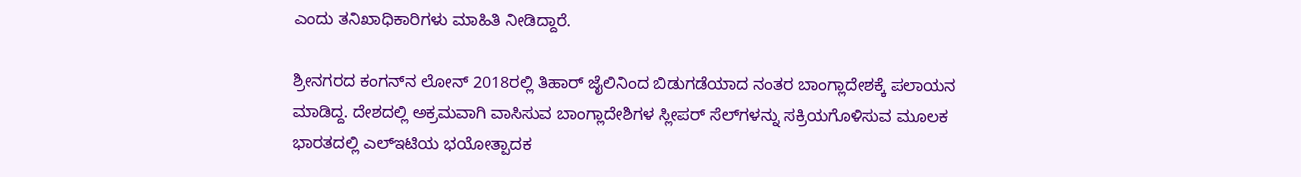ಎಂದು ತನಿಖಾಧಿಕಾರಿಗಳು ಮಾಹಿತಿ ನೀಡಿದ್ದಾರೆ.

ಶ್ರೀನಗರದ ಕಂಗನ್‌ನ ಲೋನ್ 2018ರಲ್ಲಿ ತಿಹಾರ್ ಜೈಲಿನಿಂದ ಬಿಡುಗಡೆಯಾದ ನಂತರ ಬಾಂಗ್ಲಾದೇಶಕ್ಕೆ ಪಲಾಯನ ಮಾಡಿದ್ದ. ದೇಶದಲ್ಲಿ ಅಕ್ರಮವಾಗಿ ವಾಸಿಸುವ ಬಾಂಗ್ಲಾದೇಶಿಗಳ ಸ್ಲೀಪರ್ ಸೆಲ್‌ಗಳನ್ನು ಸಕ್ರಿಯಗೊಳಿಸುವ ಮೂಲಕ ಭಾರತದಲ್ಲಿ ಎಲ್‌ಇಟಿಯ ಭಯೋತ್ಪಾದಕ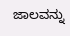ಜಾಲವನ್ನು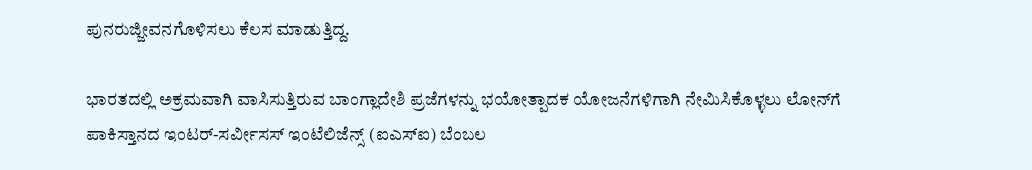ಪುನರುಜ್ಜೀವನಗೊಳಿಸಲು ಕೆಲಸ ಮಾಡುತ್ತಿದ್ದ.

ಭಾರತದಲ್ಲಿ ಅಕ್ರಮವಾಗಿ ವಾಸಿಸುತ್ತಿರುವ ಬಾಂಗ್ಲಾದೇಶಿ ಪ್ರಜೆಗಳನ್ನು ಭಯೋತ್ಪಾದಕ ಯೋಜನೆಗಳಿಗಾಗಿ ನೇಮಿಸಿಕೊಳ್ಳಲು ಲೋನ್‌ಗೆ ಪಾಕಿಸ್ತಾನದ ಇಂಟರ್-ಸರ್ವೀಸಸ್ ಇಂಟೆಲಿಜೆನ್ಸ್ (ಐಎಸ್‌ಐ) ಬೆಂಬಲ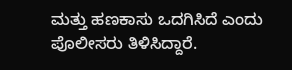ಮತ್ತು ಹಣಕಾಸು ಒದಗಿಸಿದೆ ಎಂದು ಪೊಲೀಸರು ತಿಳಿಸಿದ್ದಾರೆ.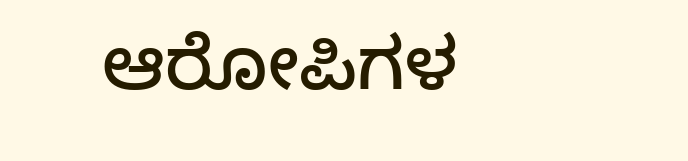ಆರೋಪಿಗಳ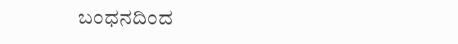ಬಂಧನದಿಂದ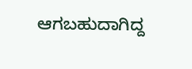ಆಗಬಹುದಾಗಿದ್ದ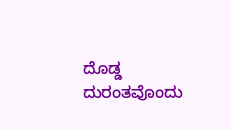ದೊಡ್ಡ ದುರಂತವೊಂದು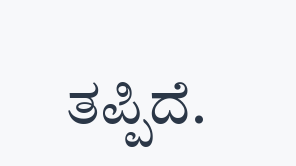ತಪ್ಪಿದೆ.